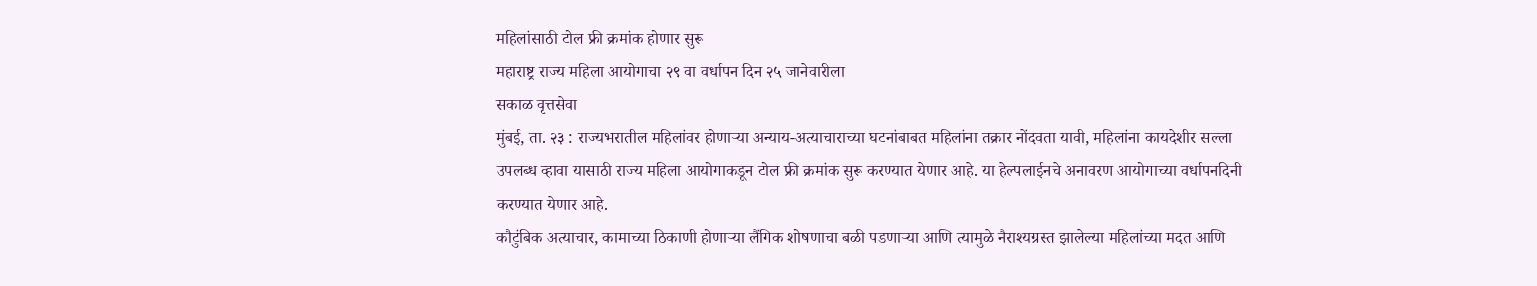महिलांसाठी टोल फ्री क्रमांक होणार सुरू
महाराष्ट्र राज्य महिला आयोगाचा २९ वा वर्धापन दिन २५ जानेवारीला
सकाळ वृत्तसेवा
मुंबई, ता. २३ : राज्यभरातील महिलांवर होणाऱ्या अन्याय-अत्याचाराच्या घटनांबाबत महिलांना तक्रार नोंदवता यावी, महिलांना कायदेशीर सल्ला उपलब्ध व्हावा यासाठी राज्य महिला आयोगाकडून टोल फ्री क्रमांक सुरू करण्यात येणार आहे. या हेल्पलाईनचे अनावरण आयोगाच्या वर्धापनदिनी करण्यात येणार आहे.
कौटुंबिक अत्याचार, कामाच्या ठिकाणी होणाऱ्या लैंगिक शोषणाचा बळी पडणाऱ्या आणि त्यामुळे नैराश्यग्रस्त झालेल्या महिलांच्या मदत आणि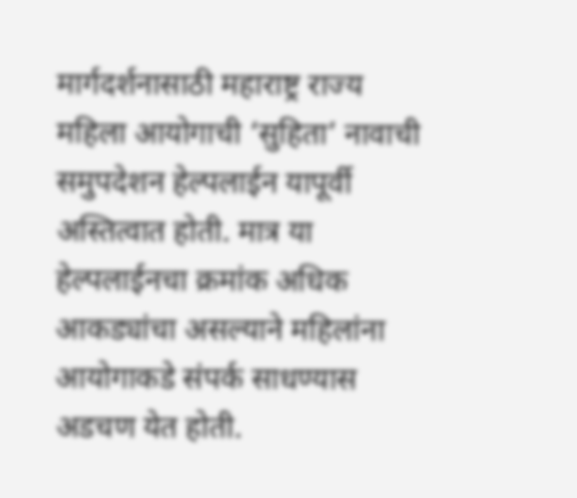मार्गदर्शनासाठी महाराष्ट्र राज्य महिला आयोगाची ‘सुहिता’ नावाची समुपदेशन हेल्पलाईन यापूर्वी अस्तित्वात होती. मात्र या हेल्पलाईनचा क्रमांक अधिक आकड्यांचा असल्याने महिलांना आयोगाकडे संपर्क साधण्यास अडचण येत होती.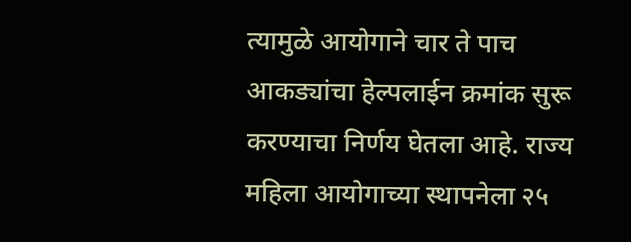त्यामुळे आयोगाने चार ते पाच आकड्यांचा हेल्पलाईन क्रमांक सुरू करण्याचा निर्णय घेतला आहे. राज्य महिला आयोगाच्या स्थापनेला २५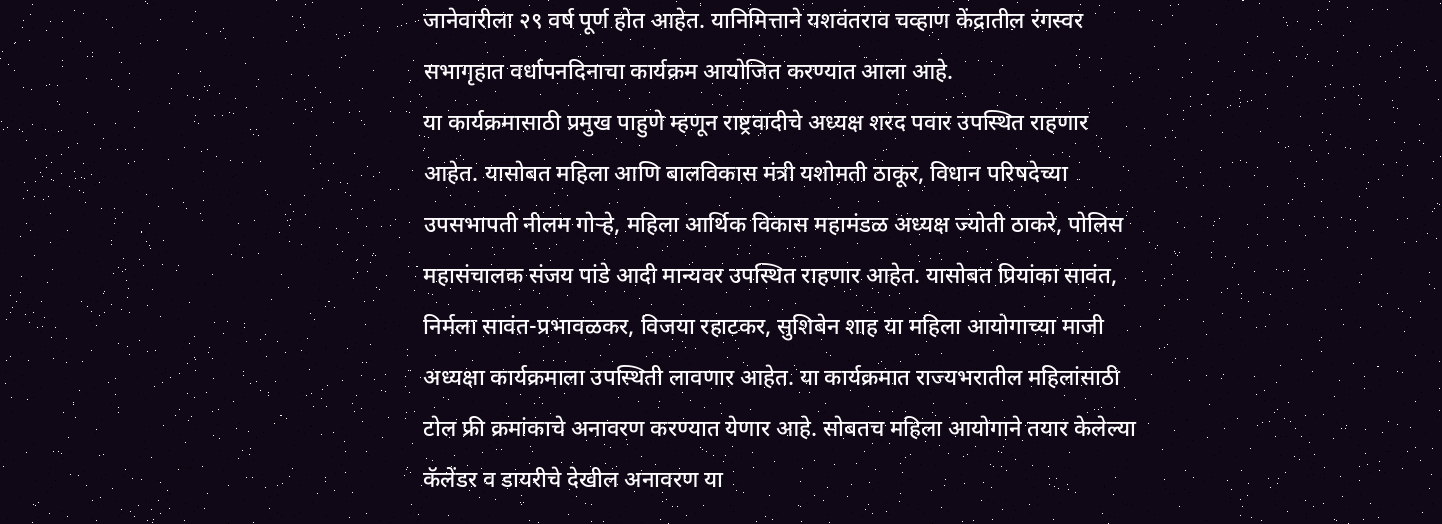जानेवारीला २९ वर्ष पूर्ण होत आहेत. यानिमित्ताने यशवंतराव चव्हाण केंद्रातील रंगस्वर सभागृहात वर्धापनदिनाचा कार्यक्रम आयोजित करण्यात आला आहे.
या कार्यक्रमासाठी प्रमुख पाहुणे म्हणून राष्ट्रवादीचे अध्यक्ष शरद पवार उपस्थित राहणार आहेत. यासोबत महिला आणि बालविकास मंत्री यशोमती ठाकूर, विधान परिषदेच्या उपसभापती नीलम गोऱ्हे, महिला आर्थिक विकास महामंडळ अध्यक्ष ज्योती ठाकरे, पोलिस महासंचालक संजय पांडे आदी मान्यवर उपस्थित राहणार आहेत. यासोबत प्रियांका सावंत, निर्मला सावंत-प्रभावळकर, विजया रहाटकर, सुशिबेन शाह या महिला आयोगाच्या माजी अध्यक्षा कार्यक्रमाला उपस्थिती लावणार आहेत. या कार्यक्रमात राज्यभरातील महिलांसाठी टोल फ्री क्रमांकाचे अनावरण करण्यात येणार आहे. सोबतच महिला आयोगाने तयार केलेल्या कॅलेंडर व डायरीचे देखील अनावरण या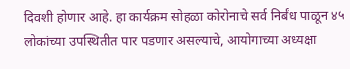दिवशी होणार आहे. हा कार्यक्रम सोहळा कोरोनाचे सर्व निर्बंध पाळून ४५ लोकांच्या उपस्थितीत पार पडणार असल्याचे, आयोगाच्या अध्यक्षा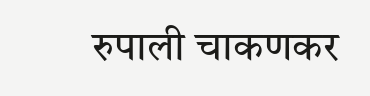रुपाली चाकणकर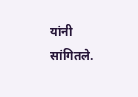यांनी सांगितले.